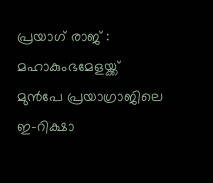പ്രയാഗ് രാജ് : മഹാകുംഭമേളയ്ക്ക് മുൻപേ പ്രയാഗ്രാജിലെ ഇ-റിക്ഷാ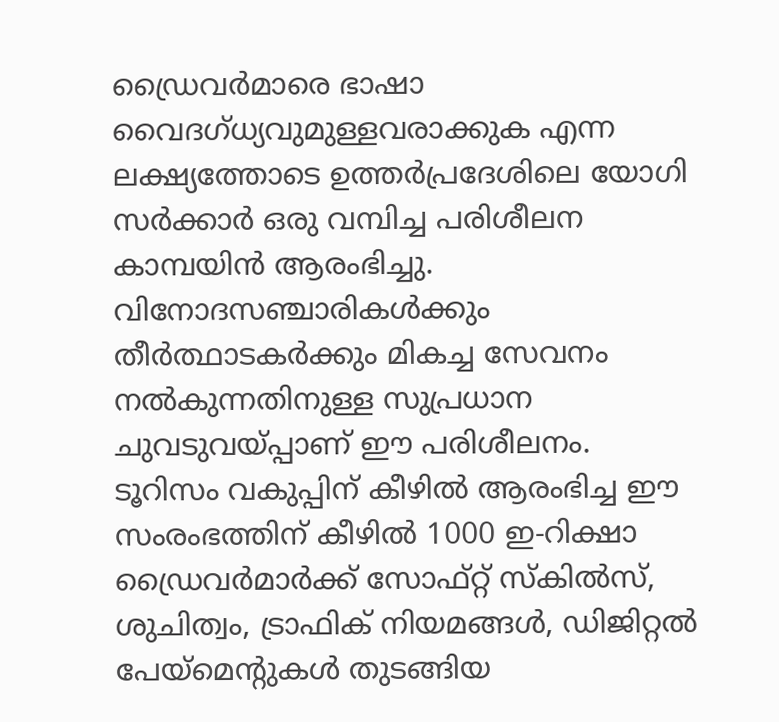ഡ്രൈവർമാരെ ഭാഷാ വൈദഗ്ധ്യവുമുള്ളവരാക്കുക എന്ന ലക്ഷ്യത്തോടെ ഉത്തർപ്രദേശിലെ യോഗി സർക്കാർ ഒരു വമ്പിച്ച പരിശീലന കാമ്പയിൻ ആരംഭിച്ചു. വിനോദസഞ്ചാരികൾക്കും തീർത്ഥാടകർക്കും മികച്ച സേവനം നൽകുന്നതിനുള്ള സുപ്രധാന ചുവടുവയ്പ്പാണ് ഈ പരിശീലനം.
ടൂറിസം വകുപ്പിന് കീഴിൽ ആരംഭിച്ച ഈ സംരംഭത്തിന് കീഴിൽ 1000 ഇ-റിക്ഷാ ഡ്രൈവർമാർക്ക് സോഫ്റ്റ് സ്കിൽസ്, ശുചിത്വം, ട്രാഫിക് നിയമങ്ങൾ, ഡിജിറ്റൽ പേയ്മെൻ്റുകൾ തുടങ്ങിയ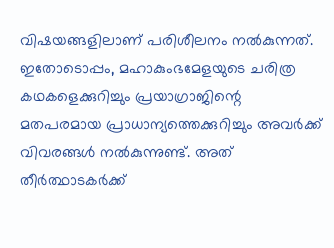വിഷയങ്ങളിലാണ് പരിശീലനം നൽകുന്നത്. ഇതോടൊപ്പം, മഹാകുംഭമേളയുടെ ചരിത്ര കഥകളെക്കുറിച്ചും പ്രയാഗ്രാജിന്റെ മതപരമായ പ്രാധാന്യത്തെക്കുറിച്ചും അവർക്ക് വിവരങ്ങൾ നൽകുന്നുണ്ട്. അത് തീർത്ഥാടകർക്ക്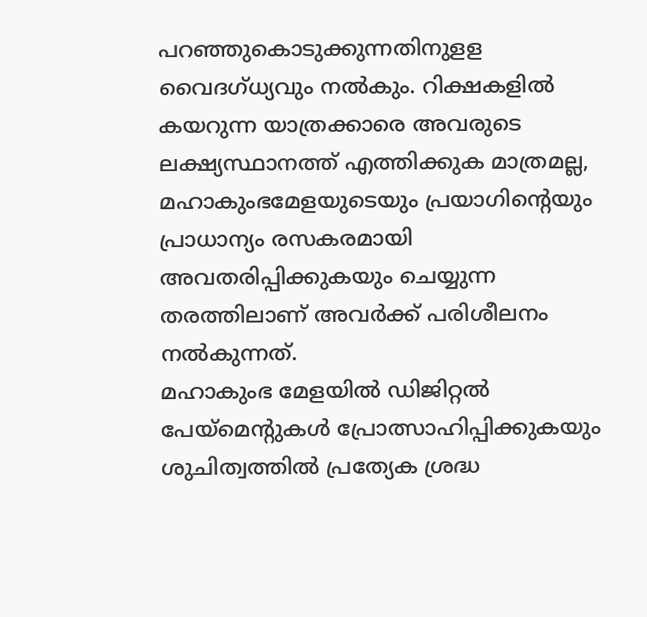പറഞ്ഞുകൊടുക്കുന്നതിനുളള വൈദഗ്ധ്യവും നൽകും. റിക്ഷകളിൽ കയറുന്ന യാത്രക്കാരെ അവരുടെ ലക്ഷ്യസ്ഥാനത്ത് എത്തിക്കുക മാത്രമല്ല, മഹാകുംഭമേളയുടെയും പ്രയാഗിന്റെയും പ്രാധാന്യം രസകരമായി അവതരിപ്പിക്കുകയും ചെയ്യുന്ന തരത്തിലാണ് അവർക്ക് പരിശീലനം നൽകുന്നത്.
മഹാകുംഭ മേളയിൽ ഡിജിറ്റൽ പേയ്മെൻ്റുകൾ പ്രോത്സാഹിപ്പിക്കുകയും ശുചിത്വത്തിൽ പ്രത്യേക ശ്രദ്ധ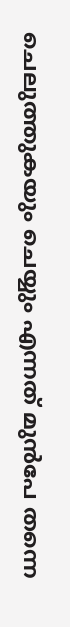ചെലുത്തുകയും ചെയ്യും എന്നത് മുൻപേ തന്നെ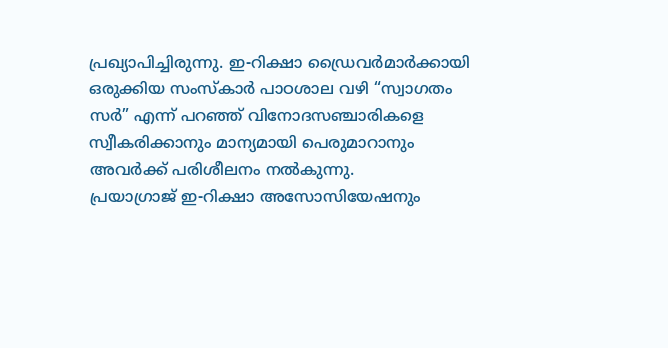പ്രഖ്യാപിച്ചിരുന്നു. ഇ-റിക്ഷാ ഡ്രൈവർമാർക്കായി ഒരുക്കിയ സംസ്കാർ പാഠശാല വഴി “സ്വാഗതം സർ” എന്ന് പറഞ്ഞ് വിനോദസഞ്ചാരികളെ സ്വീകരിക്കാനും മാന്യമായി പെരുമാറാനും അവർക്ക് പരിശീലനം നൽകുന്നു.
പ്രയാഗ്രാജ് ഇ-റിക്ഷാ അസോസിയേഷനും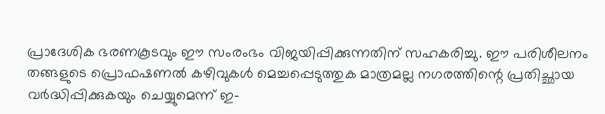പ്രാദേശിക ഭരണകൂടവും ഈ സംരംഭം വിജയിപ്പിക്കുന്നതിന് സഹകരിച്ചു. ഈ പരിശീലനം തങ്ങളുടെ പ്രൊഫഷണൽ കഴിവുകൾ മെച്ചപ്പെടുത്തുക മാത്രമല്ല നഗരത്തിന്റെ പ്രതിച്ഛായ വർദ്ധിപ്പിക്കുകയും ചെയ്യുമെന്ന് ഇ-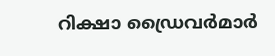റിക്ഷാ ഡ്രൈവർമാർ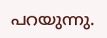പറയുന്നു.